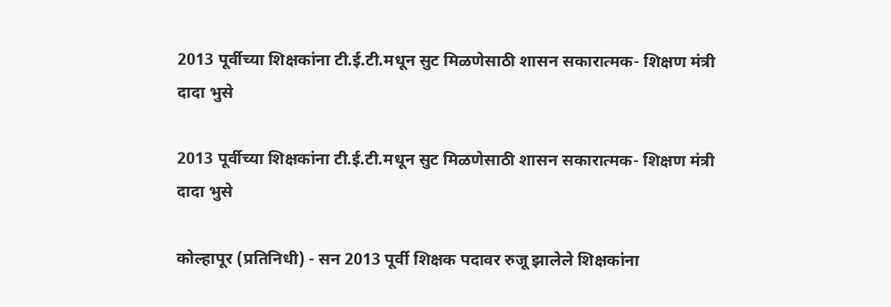2013 पूर्वीच्या शिक्षकांना टी.ई.टी.मधून सुट मिळणेसाठी शासन सकारात्मक- शिक्षण मंत्री दादा भुसे

2013 पूर्वीच्या शिक्षकांना टी.ई.टी.मधून सुट मिळणेसाठी शासन सकारात्मक- शिक्षण मंत्री दादा भुसे

कोल्हापूर (प्रतिनिधी) - सन 2013 पूर्वी शिक्षक पदावर रुजू झालेले शिक्षकांना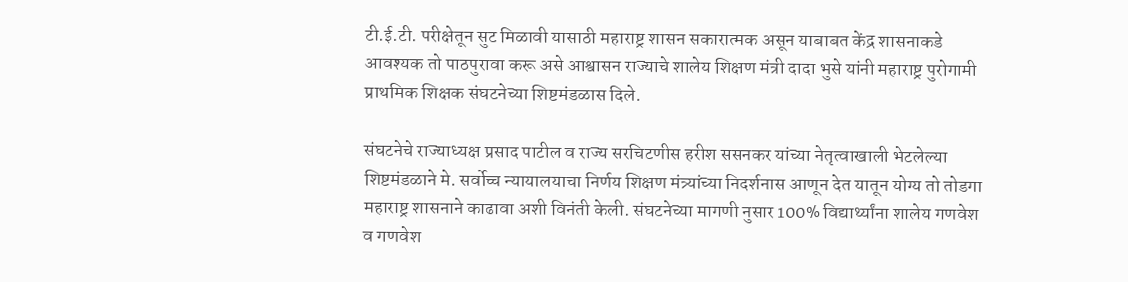टी.ई.टी. परीक्षेतून सुट मिळावी यासाठी महाराष्ट्र शासन सकारात्मक असून याबाबत केंद्र शासनाकडे आवश्यक तो पाठपुरावा करू असे आश्वासन राज्याचे शालेय शिक्षण मंत्री दादा भुसे यांनी महाराष्ट्र पुरोगामी प्राथमिक शिक्षक संघटनेच्या शिष्टमंडळास दिले.

संघटनेचे राज्याध्यक्ष प्रसाद पाटील व राज्य सरचिटणीस हरीश ससनकर यांच्या नेतृत्वाखाली भेटलेल्या शिष्टमंडळाने मे. सर्वोच्च न्यायालयाचा निर्णय शिक्षण मंत्र्यांच्या निदर्शनास आणून देत यातून योग्य तो तोडगा महाराष्ट्र शासनाने काढावा अशी विनंती केली. संघटनेच्या मागणी नुसार 100% विद्यार्थ्यांना शालेय गणवेश व गणवेश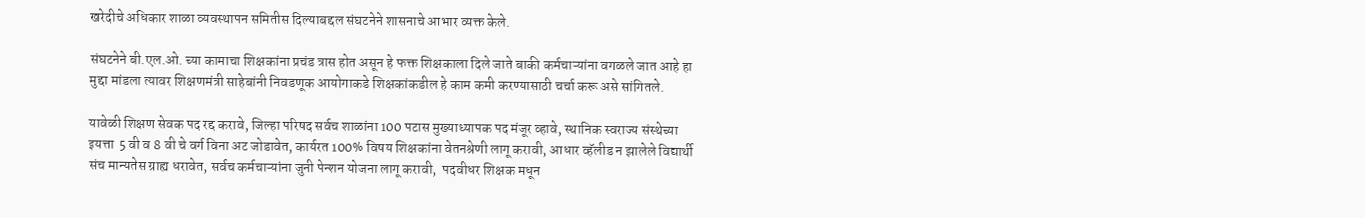खरेदीचे अधिकार शाळा व्यवस्थापन समितीस दिल्याबद्दल संघटनेने शासनाचे आभार व्यक्त केले.

संघटनेने बी.एल.ओ. च्या कामाचा शिक्षकांना प्रचंड त्रास होत असून हे फक्त शिक्षकाला दिले जाते बाकी कर्मचाऱ्यांना वगळले जात आहे हा मुद्दा मांडला त्यावर शिक्षणमंत्री साहेबांनी निवडणूक आयोगाकडे शिक्षकांकडील हे काम कमी करण्यासाठी चर्चा करू असे सांगितले.

यावेळी शिक्षण सेवक पद रद्द करावे, जिल्हा परिषद सर्वच शाळांना 100 पटास मुख्याध्यापक पद मंजूर व्हावे, स्थानिक स्वराज्य संस्थेच्या इयत्ता  5 वी व 8 वी चे वर्ग विना अट जोडावेत, कार्यरत 100% विषय शिक्षकांना वेतनश्रेणी लागू करावी, आधार व्हॅलीड न झालेले विद्यार्थी संच मान्यतेस ग्राह्य धरावेत, सर्वच कर्मचाऱ्यांना जुनी पेन्शन योजना लागू करावी,  पदवीधर शिक्षक मधून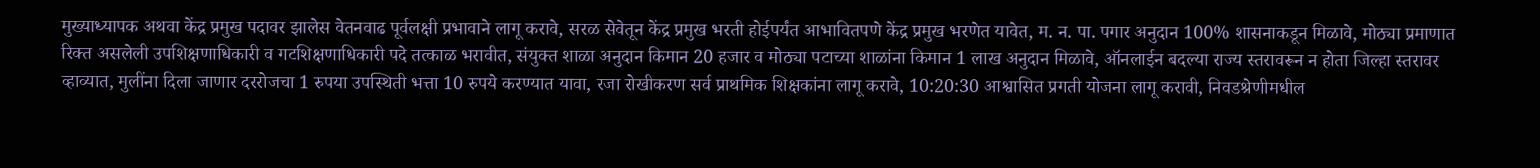मुख्याध्यापक अथवा केंद्र प्रमुख पदावर झालेस वेतनवाढ पूर्वलक्षी प्रभावाने लागू करावे, सरळ सेवेतून केंद्र प्रमुख भरती होईपर्यंत आभावितपणे केंद्र प्रमुख भरणेत यावेत, म. न. पा. पगार अनुदान 100% शासनाकडून मिळावे, मोठ्या प्रमाणात रिक्त असलेली उपशिक्षणाधिकारी व गटशिक्षणाधिकारी पदे तत्काळ भरावीत, संयुक्त शाळा अनुदान किमान 20 हजार व मोठ्या पटाच्या शाळांना किमान 1 लाख अनुदान मिळावे, ऑनलाईन बदल्या राज्य स्तरावरून न होता जिल्हा स्तरावर व्हाव्यात, मुलींना दिला जाणार दररोजचा 1 रुपया उपस्थिती भत्ता 10 रुपये करण्यात यावा, रजा रोखीकरण सर्व प्राथमिक शिक्षकांना लागू करावे, 10:20:30 आश्वासित प्रगती योजना लागू करावी, निवडश्रेणीमधील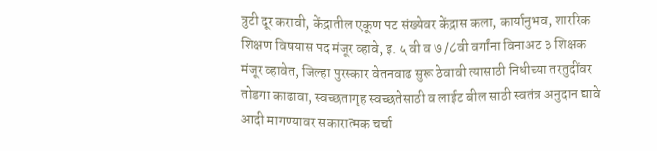त्रुटी दूर करावी, केंद्रातील एकूण पट संख्येवर केंद्रास कला, कार्यानुभव, शाररिक शिक्षण विषयास पद मंजूर व्हावे, इ. ५ वी व ७ /८वी वर्गांना विनाअट ३ शिक्षक मंजूर व्हावेत, जिल्हा पुरस्कार वेतनवाढ सुरू ठेवावी त्यासाठी निधीच्या तरतुदींवर तोडगा काढावा, स्वच्छतागृह स्वच्छतेसाठी व लाईट बील साठी स्वतंत्र अनुदान द्यावे आदी मागण्यावर सकारात्मक चर्चा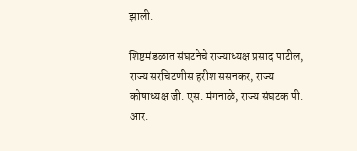झाली.

शिष्टमंडळात संघटनेचे राज्याध्यक्ष प्रसाद पाटील, राज्य सरचिटणीस हरीश ससनकर, राज्य कोषाध्यक्ष जी. एस. मंगनाळे, राज्य संघटक पी. आर.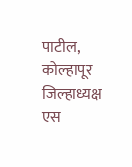पाटील, कोल्हापूर जिल्हाध्यक्ष एस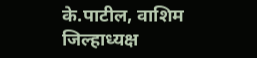के.पाटील, वाशिम जिल्हाध्यक्ष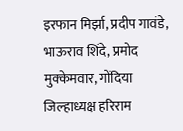इरफान मिर्झा, प्रदीप गावंडे, भाऊराव शिंदे, प्रमोद मुक्केमवार, गोंदिया जिल्हाध्यक्ष हरिराम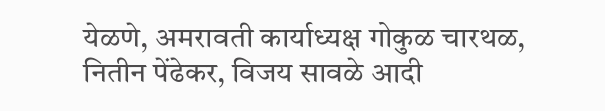येळणे, अमरावती कार्याध्यक्ष गोकुळ चारथळ, नितीन पेंढेकर, विजय सावळे आदी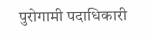पुरोगामी पदाधिकारी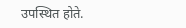उपस्थित होते.